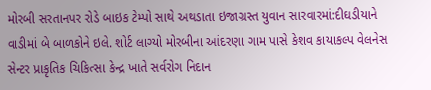મોરબી સરતાનપર રોડે બાઇક ટેમ્પો સાથે અથડાતા ઇજાગ્રસ્ત યુવાન સારવારમાં:દીઘડીયાને વાડીમાં બે બાળકોને ઇલે. શોર્ટ લાગ્યો મોરબીના આંદરણા ગામ પાસે કેશવ કાયાકલ્પ વેલનેસ સેન્ટર પ્રાકૃતિક ચિકિત્સા કેન્દ્ર ખાતે સર્વરોગ નિદાન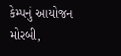કેમ્પનું આયોજન મોરબી,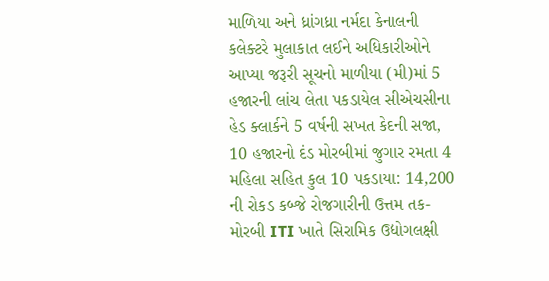માળિયા અને ધ્રાંગધ્રા નર્મદા કેનાલની કલેક્ટરે મુલાકાત લઈને અધિકારીઓને આપ્યા જરૂરી સૂચનો માળીયા (મી)માં 5 હજારની લાંચ લેતા પકડાયેલ સીએચસીના હેડ ક્લાર્કને 5 વર્ષની સખત કેદની સજા, 10 હજારનો દંડ મોરબીમાં જુગાર રમતા 4 મહિલા સહિત કુલ 10 પકડાયા: 14,200 ની રોકડ કબ્જે રોજગારીની ઉત્તમ તક-મોરબી ITI ખાતે સિરામિક ઉદ્યોગલક્ષી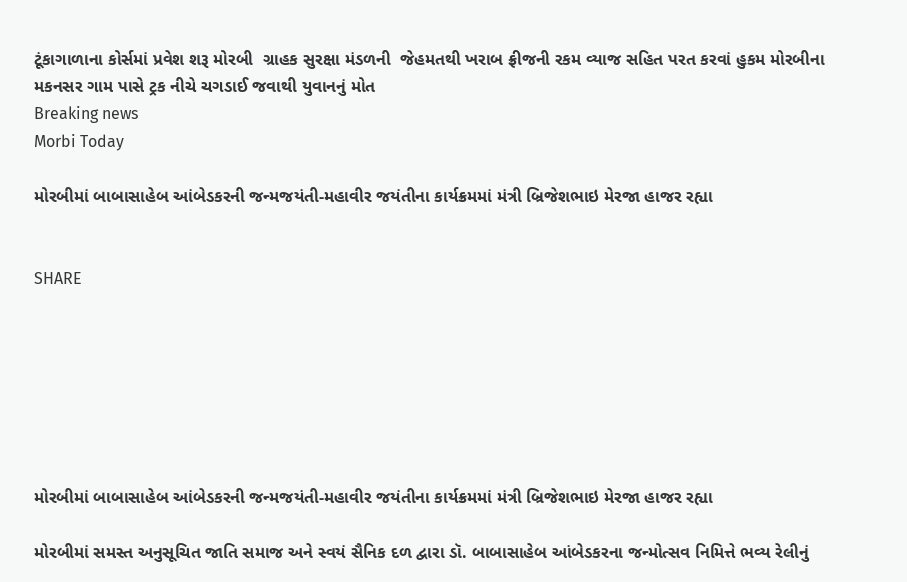ટૂંકાગાળાના કોર્સમાં પ્રવેશ શરૂ મોરબી  ગ્રાહક સુરક્ષા મંડળની  જેહમતથી ખરાબ ફ્રીજની રકમ વ્યાજ સહિત પરત કરવાં હુકમ મોરબીના મકનસર ગામ પાસે ટ્રક નીચે ચગડાઈ જવાથી યુવાનનું મોત
Breaking news
Morbi Today

મોરબીમાં બાબાસાહેબ આંબેડકરની જન્મજયંતી-મહાવીર જયંતીના કાર્યક્રમમાં મંત્રી બ્રિજેશભાઇ મેરજા હાજર રહ્યા


SHARE







મોરબીમાં બાબાસાહેબ આંબેડકરની જન્મજયંતી-મહાવીર જયંતીના કાર્યક્રમમાં મંત્રી બ્રિજેશભાઇ મેરજા હાજર રહ્યા

મોરબીમાં સમસ્ત અનુસૂચિત જાતિ સમાજ અને સ્વયં સૈનિક દળ દ્વારા ડૉ. બાબાસાહેબ આંબેડકરના જન્મોત્સવ નિમિત્તે ભવ્ય રેલીનું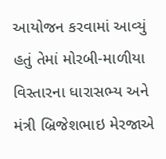આયોજન કરવામાં આવ્યું હતું તેમાં મોરબી-માળીયા વિસ્તારના ધારાસભ્ય અને મંત્રી બ્રિજેશભાઇ મેરજાએ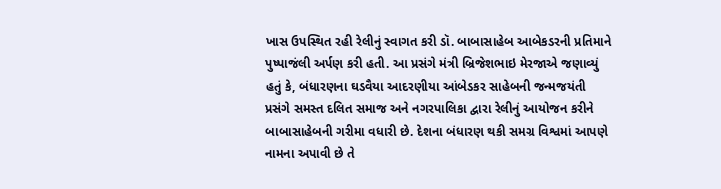ખાસ ઉપસ્થિત રહી રેલીનું સ્વાગત કરી ડૉ. બાબાસાહેબ આબેકડરની પ્રતિમાને પુષ્પાજંલી અર્પણ કરી હતી. આ પ્રસંગે મંત્રી બ્રિજેશભાઇ મેરજાએ જણાવ્યું હતું કે, બંધારણના ઘડવૈયા આદરણીયા આંબેડકર સાહેબની જન્મજયંતી પ્રસંગે સમસ્ત દલિત સમાજ અને નગરપાલિકા દ્વારા રેલીનું આયોજન કરીને બાબાસાહેબની ગરીમા વધારી છે. દેશના બંધારણ થકી સમગ્ર વિશ્વમાં આપણે નામના અપાવી છે તે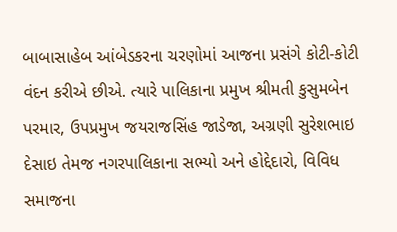બાબાસાહેબ આંબેડકરના ચરણોમાં આજના પ્રસંગે કોટી-કોટી વંદન કરીએ છીએ. ત્યારે પાલિકાના પ્રમુખ શ્રીમતી કુસુમબેન પરમાર, ઉપપ્રમુખ જયરાજસિંહ જાડેજા, અગ્રણી સુરેશભાઇ દેસાઇ તેમજ નગરપાલિકાના સભ્યો અને હોદ્દેદારો, વિવિધ સમાજના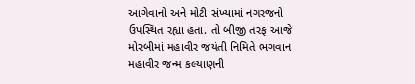આગેવાનો અને મોટી સંખ્યામાં નગરજનો ઉપસ્થિત રહ્યા હતા. તો બીજી તરફ આજે મોરબીમાં મહાવીર જયંતી નિમિતે ભગવાન મહાવીર જન્મ કલ્યાણની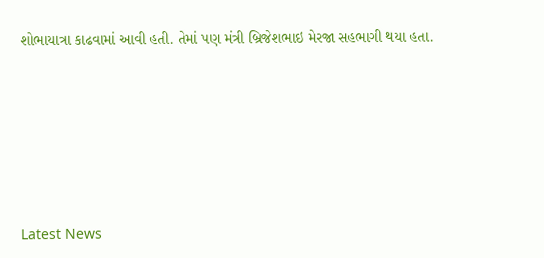શોભાયાત્રા કાઢવામાં આવી હતી. તેમાં પણ મંત્રી બ્રિજેશભાઇ મેરજા સહભાગી થયા હતા.






Latest News